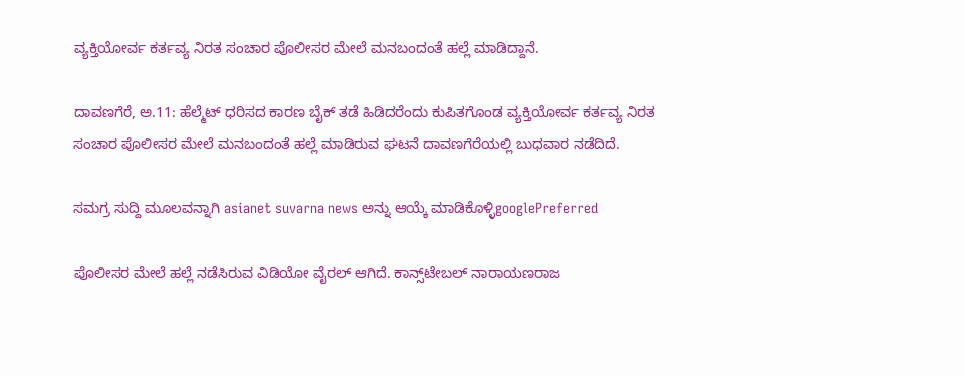ವ್ಯಕ್ತಿಯೋರ್ವ ಕರ್ತವ್ಯ ನಿರತ ಸಂಚಾರ ಪೊಲೀಸರ ಮೇಲೆ ಮನಬಂದಂತೆ ಹಲ್ಲೆ ಮಾಡಿದ್ದಾನೆ.

ದಾವಣಗೆರೆ, ಅ.11: ಹೆಲ್ಮೆಟ್‌ ಧರಿಸದ ಕಾರಣ ಬೈಕ್‌ ತಡೆ ಹಿಡಿದರೆಂದು ಕುಪಿತಗೊಂಡ ವ್ಯಕ್ತಿಯೋರ್ವ ಕರ್ತವ್ಯ ನಿರತ ಸಂಚಾರ ಪೊಲೀಸರ ಮೇಲೆ ಮನಬಂದಂತೆ ಹಲ್ಲೆ ಮಾಡಿರುವ ಘಟನೆ ದಾವಣಗೆರೆಯಲ್ಲಿ ಬುಧವಾರ ನಡೆದಿದೆ.

ಸಮಗ್ರ ಸುದ್ದಿ ಮೂಲವನ್ನಾಗಿ asianet suvarna news ಅನ್ನು ಆಯ್ಕೆ ಮಾಡಿಕೊಳ್ಳಿgooglePreferred

ಪೊಲೀಸರ ಮೇಲೆ ಹಲ್ಲೆ ನಡೆಸಿರುವ ವಿಡಿಯೋ ವೈರಲ್‌ ಆಗಿದೆ. ಕಾನ್ಸ್‌ಟೇಬಲ್‌ ನಾರಾಯಣರಾಜ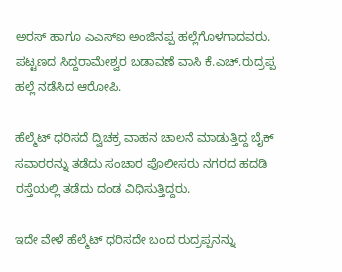ಅರಸ್‌ ಹಾಗೂ ಎಎಸ್‌ಐ ಅಂಜಿನಪ್ಪ ಹಲ್ಲೆಗೊಳಗಾದವರು. ಪಟ್ಟಣದ ಸಿದ್ದರಾಮೇಶ್ವರ ಬಡಾವಣೆ ವಾಸಿ ಕೆ.ಎಚ್‌.ರುದ್ರಪ್ಪ ಹಲ್ಲೆ ನಡೆಸಿದ ಆರೋಪಿ.

ಹೆಲ್ಮೆಟ್‌ ಧರಿಸದೆ ದ್ವಿಚಕ್ರ ವಾಹನ ಚಾಲನೆ ಮಾಡುತ್ತಿದ್ದ ಬೈಕ್‌ ಸವಾರರನ್ನು ತಡೆದು ಸಂಚಾರ ಪೊಲೀಸರು ನಗರದ ಹದಡಿ ರಸ್ತೆಯಲ್ಲಿ ತಡೆದು ದಂಡ ವಿಧಿಸುತ್ತಿದ್ದರು.

ಇದೇ ವೇಳೆ ಹೆಲ್ಮೆಟ್‌ ಧರಿಸದೇ ಬಂದ ರುದ್ರಪ್ಪನನ್ನು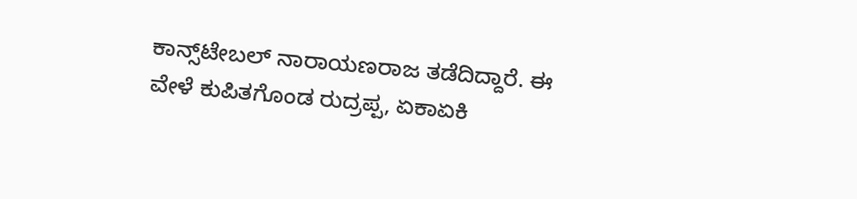ಕಾನ್ಸ್‌ಟೇಬಲ್‌ ನಾರಾಯಣರಾಜ ತಡೆದಿದ್ದಾರೆ. ಈ ವೇಳೆ ಕುಪಿತಗೊಂಡ ರುದ್ರಪ್ಪ, ಏಕಾಏಕಿ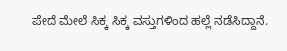ಪೇದೆ ಮೇಲೆ ಸಿಕ್ಕ ಸಿಕ್ಕ ವಸ್ತುಗಳಿಂದ ಹಲ್ಲೆ ನಡೆಸಿದ್ದಾನೆ.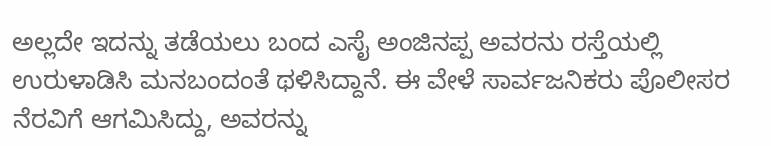ಅಲ್ಲದೇ ಇದನ್ನು ತಡೆಯಲು ಬಂದ ಎಸೈ ಅಂಜಿನಪ್ಪ ಅವರನು ರಸ್ತೆಯಲ್ಲಿ ಉರುಳಾಡಿಸಿ ಮನಬಂದಂತೆ ಥಳಿಸಿದ್ದಾನೆ. ಈ ವೇಳೆ ಸಾರ್ವಜನಿಕರು ಪೊಲೀಸರ ನೆರವಿಗೆ ಆಗಮಿಸಿದ್ದು, ಅವರನ್ನು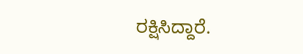ರಕ್ಷಿಸಿದ್ದಾರೆ.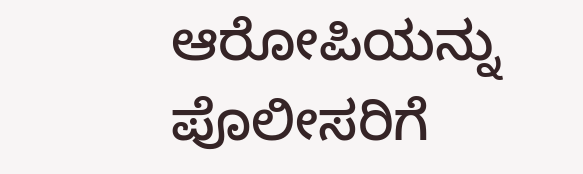ಆರೋಪಿಯನ್ನು ಪೊಲೀಸರಿಗೆ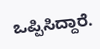ಒಪ್ಪಿಸಿದ್ದಾರೆ.